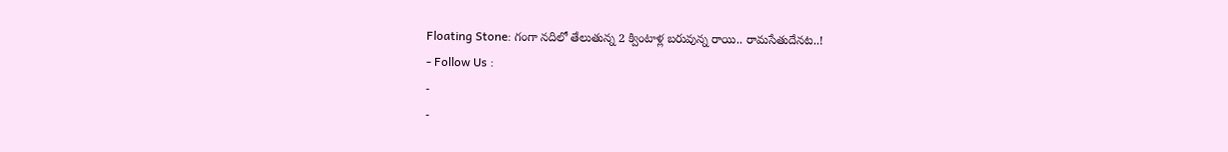Floating Stone: గంగా నదిలో తేలుతున్న 2 క్వింటాళ్ల బరువున్న రాయి.. రామసేతుదేనట..!
- Follow Us :
-
-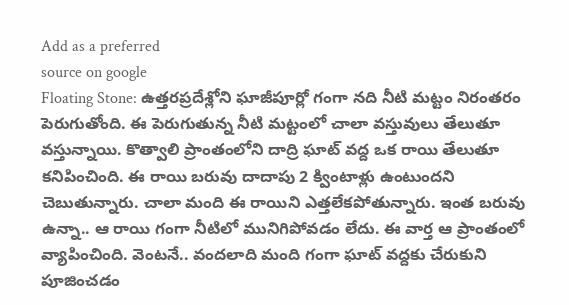Add as a preferred
source on google
Floating Stone: ఉత్తరప్రదేశ్లోని ఘాజీపూర్లో గంగా నది నీటి మట్టం నిరంతరం పెరుగుతోంది. ఈ పెరుగుతున్న నీటి మట్టంలో చాలా వస్తువులు తేలుతూ వస్తున్నాయి. కొత్వాలి ప్రాంతంలోని దాద్రి ఘాట్ వద్ద ఒక రాయి తేలుతూ కనిపించింది. ఈ రాయి బరువు దాదాపు 2 క్వింటాళ్లు ఉంటుందని చెబుతున్నారు. చాలా మంది ఈ రాయిని ఎత్తలేకపోతున్నారు. ఇంత బరువు ఉన్నా.. ఆ రాయి గంగా నీటిలో మునిగిపోవడం లేదు. ఈ వార్త ఆ ప్రాంతంలో వ్యాపించింది. వెంటనే.. వందలాది మంది గంగా ఘాట్ వద్దకు చేరుకుని పూజించడం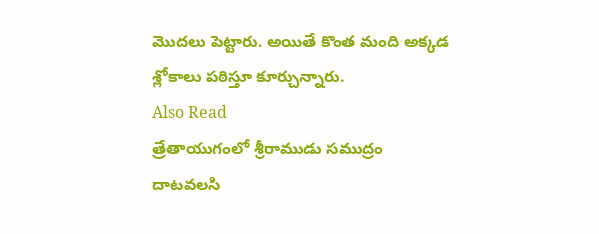మొదలు పెట్టారు. అయితే కొంత మంది అక్కడ శ్లోకాలు పఠిస్తూ కూర్చున్నారు.
Also Read
త్రేతాయుగంలో శ్రీరాముడు సముద్రం దాటవలసి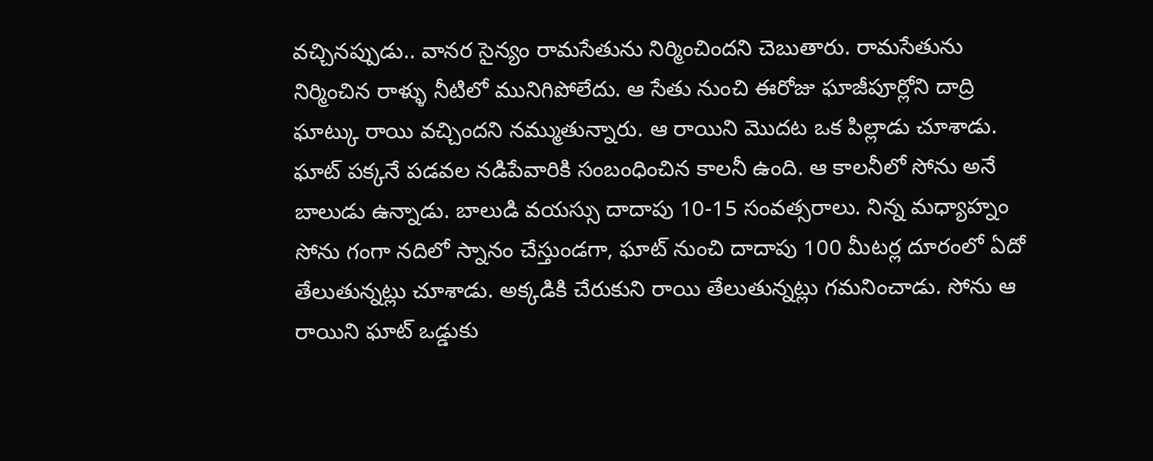వచ్చినప్పుడు.. వానర సైన్యం రామసేతును నిర్మించిందని చెబుతారు. రామసేతును నిర్మించిన రాళ్ళు నీటిలో మునిగిపోలేదు. ఆ సేతు నుంచి ఈరోజు ఘాజీపూర్లోని దాద్రి ఘాట్కు రాయి వచ్చిందని నమ్ముతున్నారు. ఆ రాయిని మొదట ఒక పిల్లాడు చూశాడు. ఘాట్ పక్కనే పడవల నడిపేవారికి సంబంధించిన కాలనీ ఉంది. ఆ కాలనీలో సోను అనే బాలుడు ఉన్నాడు. బాలుడి వయస్సు దాదాపు 10-15 సంవత్సరాలు. నిన్న మధ్యాహ్నం సోను గంగా నదిలో స్నానం చేస్తుండగా, ఘాట్ నుంచి దాదాపు 100 మీటర్ల దూరంలో ఏదో తేలుతున్నట్లు చూశాడు. అక్కడికి చేరుకుని రాయి తేలుతున్నట్లు గమనించాడు. సోను ఆ రాయిని ఘాట్ ఒడ్డుకు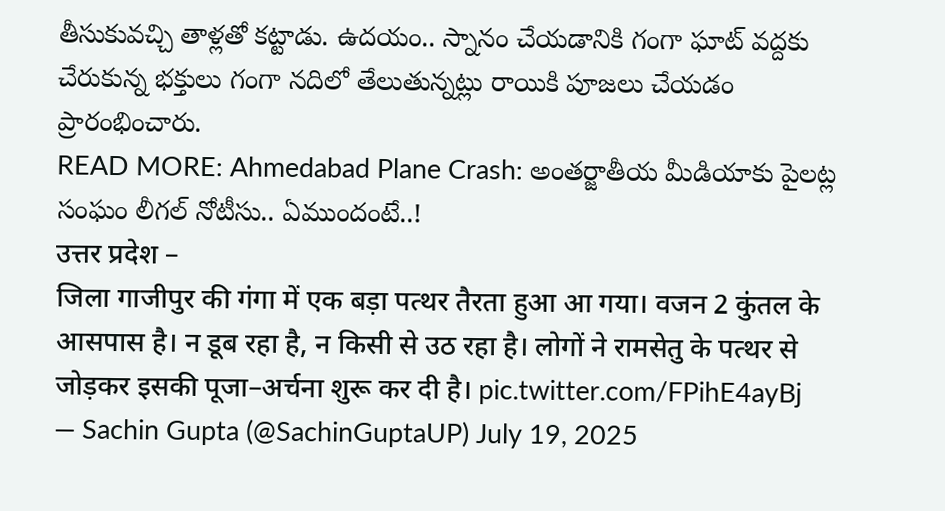తీసుకువచ్చి తాళ్లతో కట్టాడు. ఉదయం.. స్నానం చేయడానికి గంగా ఘాట్ వద్దకు చేరుకున్న భక్తులు గంగా నదిలో తేలుతున్నట్లు రాయికి పూజలు చేయడం ప్రారంభించారు.
READ MORE: Ahmedabad Plane Crash: అంతర్జాతీయ మీడియాకు పైలట్ల సంఘం లీగల్ నోటీసు.. ఏముందంటే..!
उत्तर प्रदेश –
जिला गाजीपुर की गंगा में एक बड़ा पत्थर तैरता हुआ आ गया। वजन 2 कुंतल के आसपास है। न डूब रहा है, न किसी से उठ रहा है। लोगों ने रामसेतु के पत्थर से जोड़कर इसकी पूजा–अर्चना शुरू कर दी है। pic.twitter.com/FPihE4ayBj
— Sachin Gupta (@SachinGuptaUP) July 19, 2025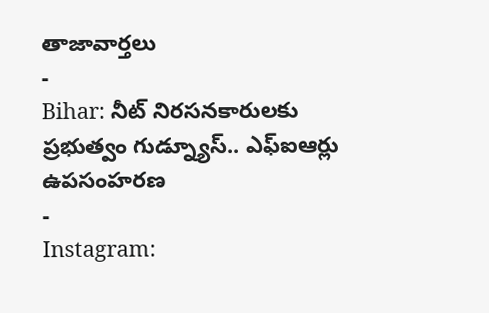తాజావార్తలు
-
Bihar: నీట్ నిరసనకారులకు ప్రభుత్వం గుడ్న్యూస్.. ఎఫ్ఐఆర్లు ఉపసంహరణ
-
Instagram: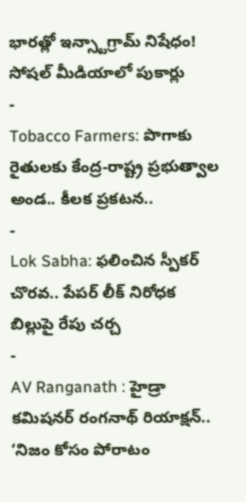భారత్లో ఇన్స్టాగ్రామ్ నిషేధం! సోషల్ మీడియాలో పుకార్లు
-
Tobacco Farmers: పొగాకు రైతులకు కేంద్ర-రాష్ట్ర ప్రభుత్వాల అండ.. కీలక ప్రకటన..
-
Lok Sabha: ఫలించిన స్పీకర్ చొరవ.. పేపర్ లీక్ నిరోధక బిల్లుపై రేపు చర్చ
-
AV Ranganath : హైడ్రా కమిషనర్ రంగనాథ్ రియాక్షన్.. ‘నిజం కోసం పోరాటం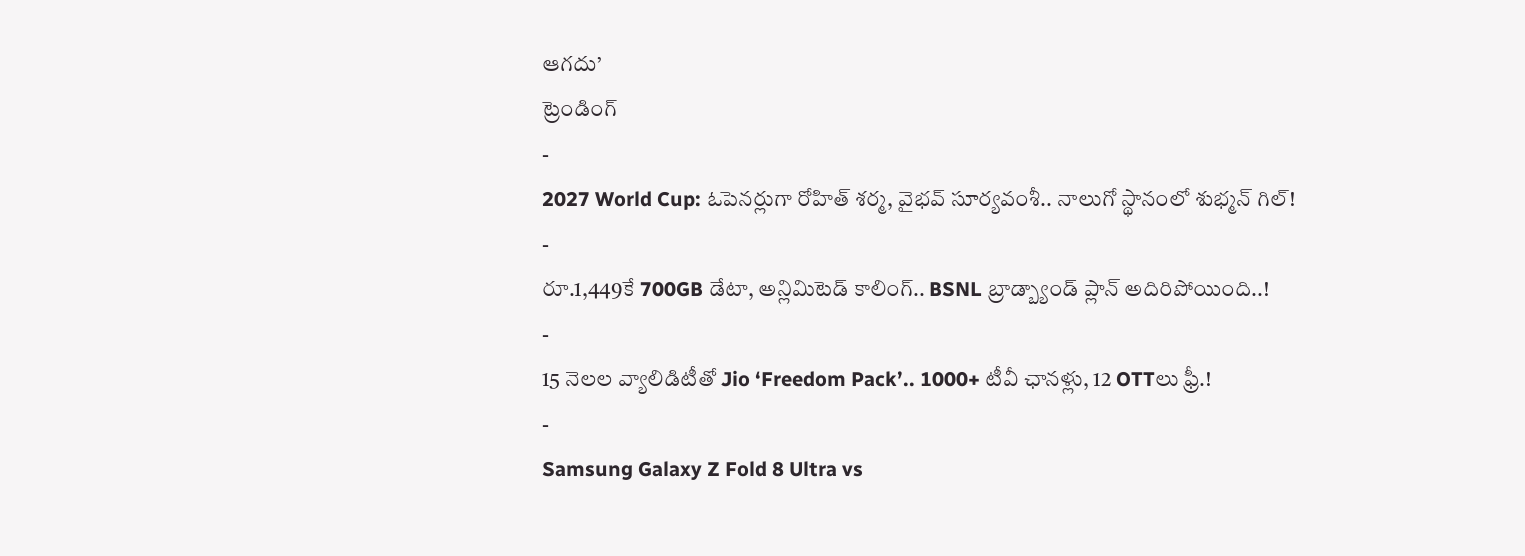ఆగదు’
ట్రెండింగ్
-
2027 World Cup: ఓపెనర్లుగా రోహిత్ శర్మ, వైభవ్ సూర్యవంశీ.. నాలుగో స్థానంలో శుభ్మన్ గిల్!
-
రూ.1,449కే 700GB డేటా, అన్లిమిటెడ్ కాలింగ్.. BSNL బ్రాడ్బ్యాండ్ ప్లాన్ అదిరిపోయింది..!
-
15 నెలల వ్యాలిడిటీతో Jio ‘Freedom Pack’.. 1000+ టీవీ ఛానళ్లు, 12 OTTలు ఫ్రీ.!
-
Samsung Galaxy Z Fold 8 Ultra vs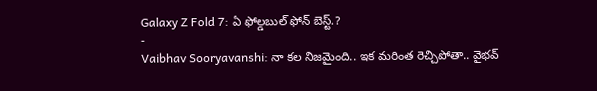Galaxy Z Fold 7: ఏ ఫోల్డబుల్ ఫోన్ బెస్ట్.?
-
Vaibhav Sooryavanshi: నా కల నిజమైంది.. ఇక మరింత రెచ్చిపోతా.. వైభవ్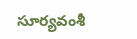సూర్యవంశీ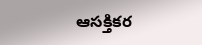ఆసక్తికర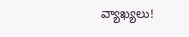వ్యాఖ్యలు!